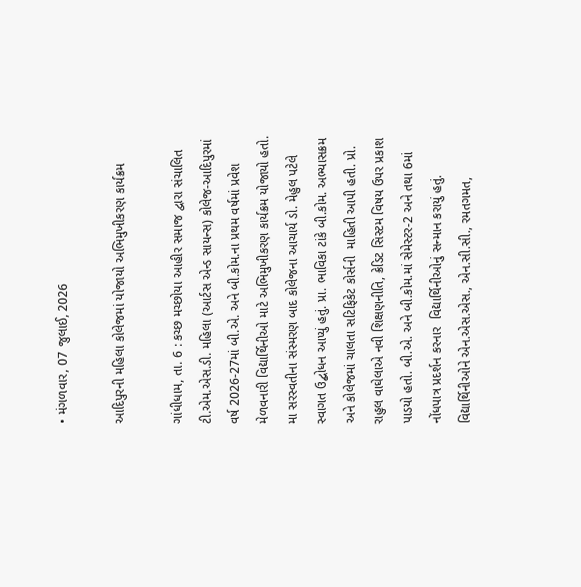• મંગળવાર, 07 જુલાઈ, 2026

આદિપુરની મહિલા કોલેજમાં યોજાયો અભિમુખીકરણ કાર્યક્રમ

ગાંધીધામ, તા. 6 : કચ્છ મચ્છોયા આહીર સમાજ દ્વારા સંચાલિત ટી.એમ.એસ.ડી. મહિલા (આર્ટસ એન્ડ સાયન્સ) કોલેજ-આદિપુરમાં વર્ષ 2026-27માં બી.એ. અને બી.કોમ.ના પ્રથમ વર્ષમાં પ્રવેશ મેળવનારી વિદ્યાર્થિનીઓ માટે અભિમુખીકરણ કાર્યક્રમ યોજાયો હતો. મા સરસ્વતીના સંસ્મરણ બાદ કોલેજના આચાર્ય ડો. મેહુલ પટેલે સ્વાગત ઉદ્બોધન આપ્યું હતું. પ્રા. ભાવિકા ટાંકે બી.કોમ. અભ્યાસક્રમ અને કોલેજમાં ચાલતા સટિફિકેટ કોર્સની  માહિતી આપી હતી. પ્રો. રાહુલ વાઘેલાએ નવી શિક્ષણનીતિ, ક્રેડિટ સિસ્ટમ વિષય ઉપર પ્રકાશ પાડયો હતો. બી.એ. અને બી.કોમ.માં સેમેસ્ટર-2 અને તથા 6માં નોંધપાત્ર પ્રદર્શન કરનાર  વિદ્યાર્થિનીઓનું સન્માન કરાયું હતું.  વિદ્યાર્થિનીઓને એન.એસ.એસ., એન.સી.સી., રમતગમત,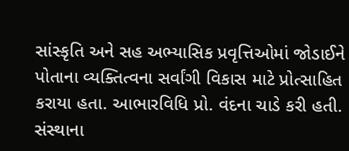સાંસ્કૃતિ અને સહ અભ્યાસિક પ્રવૃત્તિઓમાં જોડાઈને પોતાના વ્યક્તિત્વના સર્વાંગી વિકાસ માટે પ્રોત્સાહિત કરાયા હતા. આભારવિધિ પ્રો. વંદના ચાડે કરી હતી. સંસ્થાના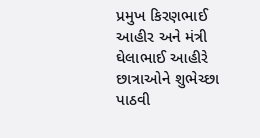પ્રમુખ કિરણભાઈ આહીર અને મંત્રી ઘેલાભાઈ આહીરે છાત્રાઓને શુભેચ્છા પાઠવી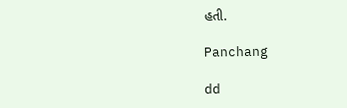હતી.

Panchang

dd